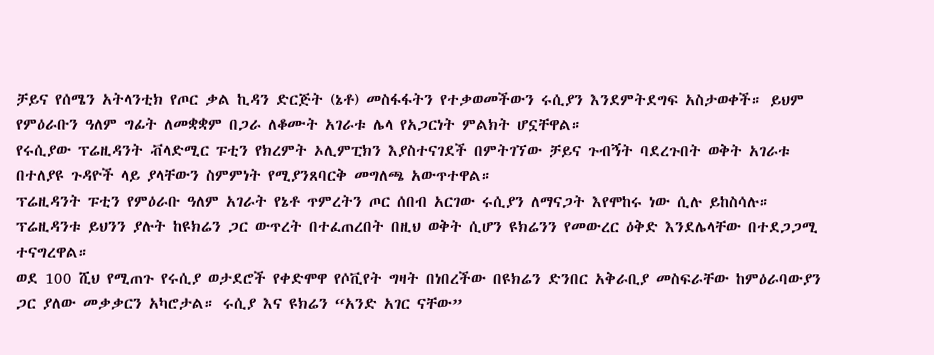ቻይና የሰሜን አትላንቲክ የጦር ቃል ኪዳን ድርጅት (ኔቶ) መስፋፋትን የተቃወመችውን ሩሲያን እንደምትደግፍ አስታወቀች። ይህም የምዕራቡን ዓለም ግፊት ለመቋቋም በጋራ ለቆሙት አገራቱ ሌላ የአጋርነት ምልክት ሆኗቸዋል።
የሩሲያው ፕሬዚዳንት ቭላድሚር ፑቲን የክረምት ኦሊምፒክን እያስተናገደች በምትገኘው ቻይና ጉብኝት ባደረጉበት ወቅት አገራቱ በተለያዩ ጉዳዮች ላይ ያላቸውን ስምምነት የሚያንጸባርቅ መግለጫ አውጥተዋል።
ፕሬዚዳንት ፑቲን የምዕራቡ ዓለም አገራት የኔቶ ጥምረትን ጦር ሰበብ አርገው ሩሲያን ለማናጋት እየሞከሩ ነው ሲሉ ይከስሳሉ። ፕሬዚዳንቱ ይህንን ያሉት ከዩክሬን ጋር ውጥረት በተፈጠረበት በዚህ ወቅት ሲሆን ዩክሬንን የመውረር ዕቅድ እንደሌላቸው በተደጋጋሚ ተናግረዋል።
ወደ 100 ሺህ የሚጠጉ የሩሲያ ወታደሮች የቀድሞዋ የሶቪየት ግዛት በነበረችው በዩክሬን ድንበር አቅራቢያ መስፍራቸው ከምዕራባውያን ጋር ያለው መቃቃርን አካሮታል። ሩሲያ እና ዩክሬን “አንድ አገር ናቸው”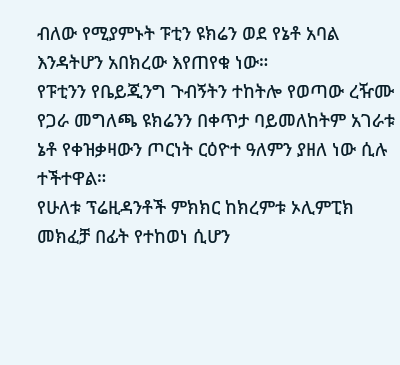ብለው የሚያምኑት ፑቲን ዩክሬን ወደ የኔቶ አባል እንዳትሆን አበክረው እየጠየቁ ነው።
የፑቲንን የቤይጂንግ ጉብኝትን ተከትሎ የወጣው ረዥሙ የጋራ መግለጫ ዩክሬንን በቀጥታ ባይመለከትም አገራቱ ኔቶ የቀዝቃዛውን ጦርነት ርዕዮተ ዓለምን ያዘለ ነው ሲሉ ተችተዋል።
የሁለቱ ፕሬዚዳንቶች ምክክር ከክረምቱ ኦሊምፒክ መክፈቻ በፊት የተከወነ ሲሆን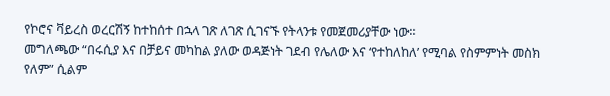የኮሮና ቫይረስ ወረርሽኝ ከተከሰተ በኋላ ገጽ ለገጽ ሲገናኙ የትላንቱ የመጀመሪያቸው ነው።
መግለጫው “በሩሲያ እና በቻይና መካከል ያለው ወዳጅነት ገደብ የሌለው እና ‘የተከለከለ’ የሚባል የስምምነት መስክ የለም” ሲልም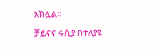አክሏል።
ቻይናና ሩሲያ በተለያዩ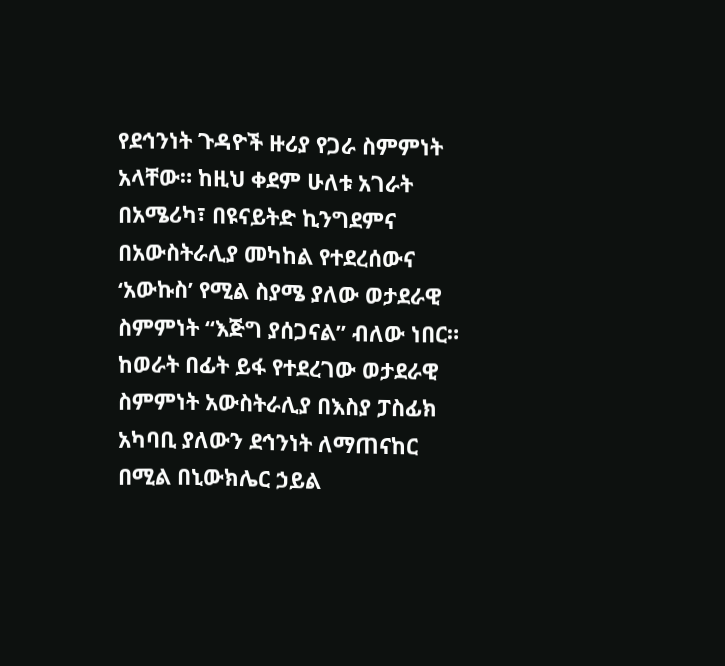የደኅንነት ጉዳዮች ዙሪያ የጋራ ስምምነት አላቸው። ከዚህ ቀደም ሁለቱ አገራት በአሜሪካ፣ በዩናይትድ ኪንግደምና በአውስትራሊያ መካከል የተደረሰውና ‘አውኩስ’ የሚል ስያሜ ያለው ወታደራዊ ስምምነት “እጅግ ያሰጋናል” ብለው ነበር።
ከወራት በፊት ይፋ የተደረገው ወታደራዊ ስምምነት አውስትራሊያ በእስያ ፓስፊክ አካባቢ ያለውን ደኅንነት ለማጠናከር በሚል በኒውክሌር ኃይል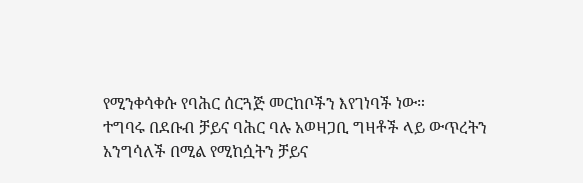የሚንቀሳቀሱ የባሕር ሰርጓጅ መርከቦችን እየገነባች ነው።
ተግባሩ በደቡብ ቻይና ባሕር ባሉ አወዛጋቢ ግዛቶች ላይ ውጥረትን አንግሳለች በሚል የሚከሷትን ቻይና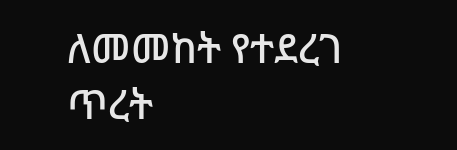ለመመከት የተደረገ ጥረት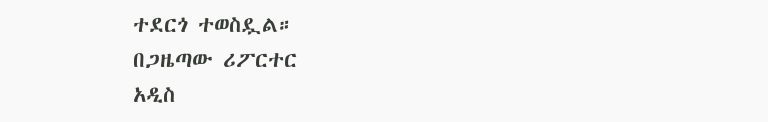ተደርጎ ተወስዷል።
በጋዜጣው ሪፖርተር
አዲስ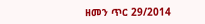ዘመን ጥር 29/2014